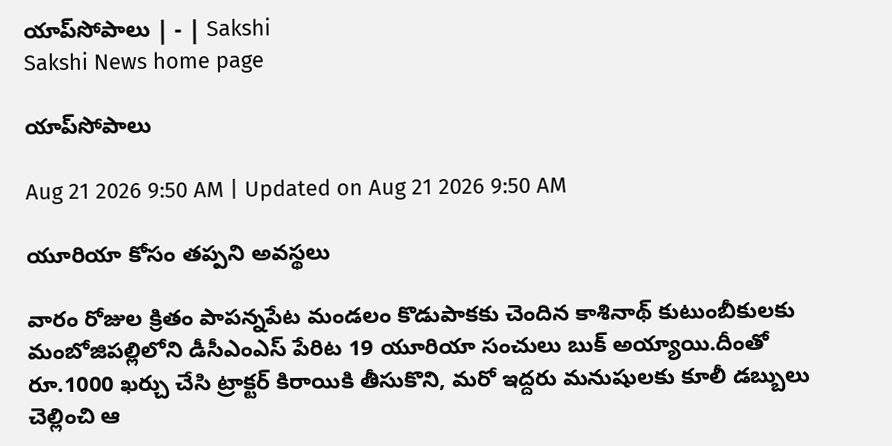యాప్‌సోపాలు | - | Sakshi
Sakshi News home page

యాప్‌సోపాలు

Aug 21 2026 9:50 AM | Updated on Aug 21 2026 9:50 AM

యూరియా కోసం తప్పని అవస్థలు

వారం రోజుల క్రితం పాపన్నపేట మండలం కొడుపాకకు చెందిన కాశినాథ్‌ కుటుంబీకులకు మంబోజిపల్లిలోని డీసీఎంఎస్‌ పేరిట 19 యూరియా సంచులు బుక్‌ అయ్యాయి.దీంతో రూ.1000 ఖర్చు చేసి ట్రాక్టర్‌ కిరాయికి తీసుకొని, మరో ఇద్దరు మనుషులకు కూలీ డబ్బులు చెల్లించి ఆ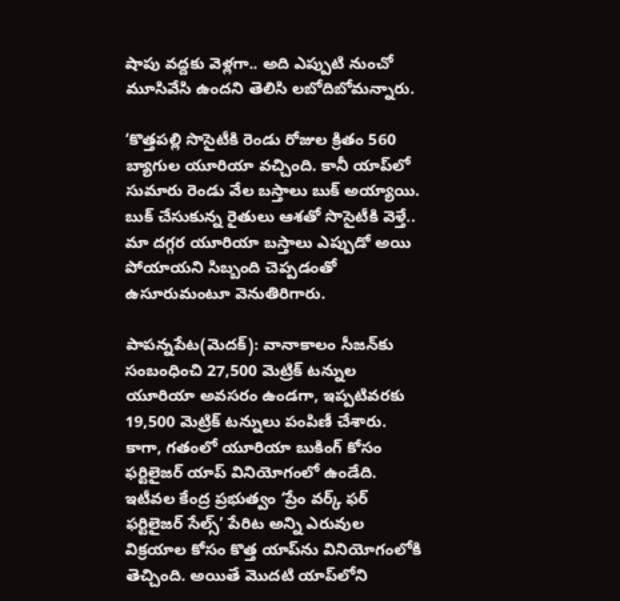షాపు వద్దకు వెళ్లగా.. అది ఎప్పుటి నుంచో మూసివేసి ఉందని తెలిసి లబోదిబోమన్నారు.

‘కొత్తపల్లి సొసైటీకి రెండు రోజుల క్రితం 560 బ్యాగుల యూరియా వచ్చింది. కానీ యాప్‌లో సుమారు రెండు వేల బస్తాలు బుక్‌ అయ్యాయి. బుక్‌ చేసుకున్న రైతులు ఆశతో సొసైటీకి వెళ్తే.. మా దగ్గర యూరియా బస్తాలు ఎప్పుడో అయి పోయాయని సిబ్బంది చెప్పడంతో ఉసూరుమంటూ వెనుతిరిగారు.

పాపన్నపేట(మెదక్‌): వానాకాలం సీజన్‌కు సంబంధించి 27,500 మెట్రిక్‌ టన్నుల యూరియా అవసరం ఉండగా, ఇప్పటివరకు 19,500 మెట్రిక్‌ టన్నులు పంపిణీ చేశారు. కాగా, గతంలో యూరియా బుకింగ్‌ కోసం ఫర్టిలైజర్‌ యాప్‌ వినియోగంలో ఉండేది. ఇటీవల కేంద్ర ప్రభుత్వం ‘ప్రేం వర్క్‌ ఫర్‌ ఫర్టిలైజర్‌ సేల్స్‌’ పేరిట అన్ని ఎరువుల విక్రయాల కోసం కొత్త యాప్‌ను వినియోగంలోకి తెచ్చింది. అయితే మొదటి యాప్‌లోని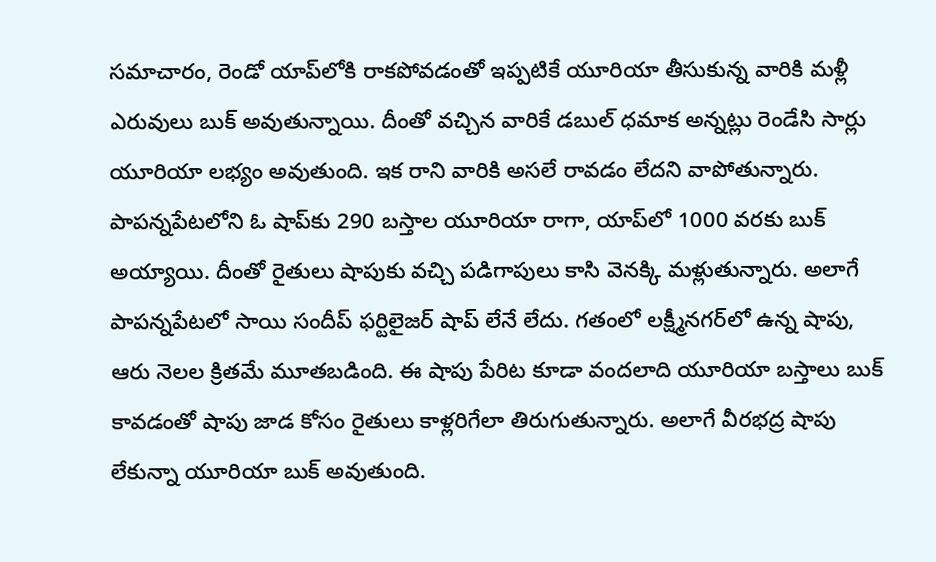సమాచారం, రెండో యాప్‌లోకి రాకపోవడంతో ఇప్పటికే యూరియా తీసుకున్న వారికి మళ్లీ ఎరువులు బుక్‌ అవుతున్నాయి. దీంతో వచ్చిన వారికే డబుల్‌ ధమాక అన్నట్లు రెండేసి సార్లు యూరియా లభ్యం అవుతుంది. ఇక రాని వారికి అసలే రావడం లేదని వాపోతున్నారు. పాపన్నపేటలోని ఓ షాప్‌కు 290 బస్తాల యూరియా రాగా, యాప్‌లో 1000 వరకు బుక్‌ అయ్యాయి. దీంతో రైతులు షాపుకు వచ్చి పడిగాపులు కాసి వెనక్కి మళ్లుతున్నారు. అలాగే పాపన్నపేటలో సాయి సందీప్‌ ఫర్టిలైజర్‌ షాప్‌ లేనే లేదు. గతంలో లక్ష్మీనగర్‌లో ఉన్న షాపు, ఆరు నెలల క్రితమే మూతబడింది. ఈ షాపు పేరిట కూడా వందలాది యూరియా బస్తాలు బుక్‌ కావడంతో షాపు జాడ కోసం రైతులు కాళ్లరిగేలా తిరుగుతున్నారు. అలాగే వీరభద్ర షాపు లేకున్నా యూరియా బుక్‌ అవుతుంది.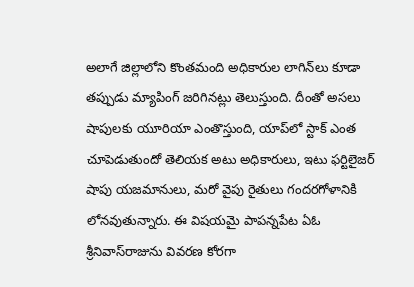అలాగే జిల్లాలోని కొంతమంది అధికారుల లాగిన్‌లు కూడా తప్పుడు మ్యాపింగ్‌ జరిగినట్లు తెలుస్తుంది. దీంతో అసలు షాపులకు యూరియా ఎంతొస్తుంది, యాప్‌లో స్టాక్‌ ఎంత చూపెడుతుందో తెలియక అటు అధికారులు, ఇటు ఫర్టిలైజర్‌ షాపు యజమానులు, మరో వైపు రైతులు గందరగోళానికి లోనవుతున్నారు. ఈ విషయమై పాపన్నపేట ఏఓ శ్రీనివాస్‌రాజును వివరణ కోరగా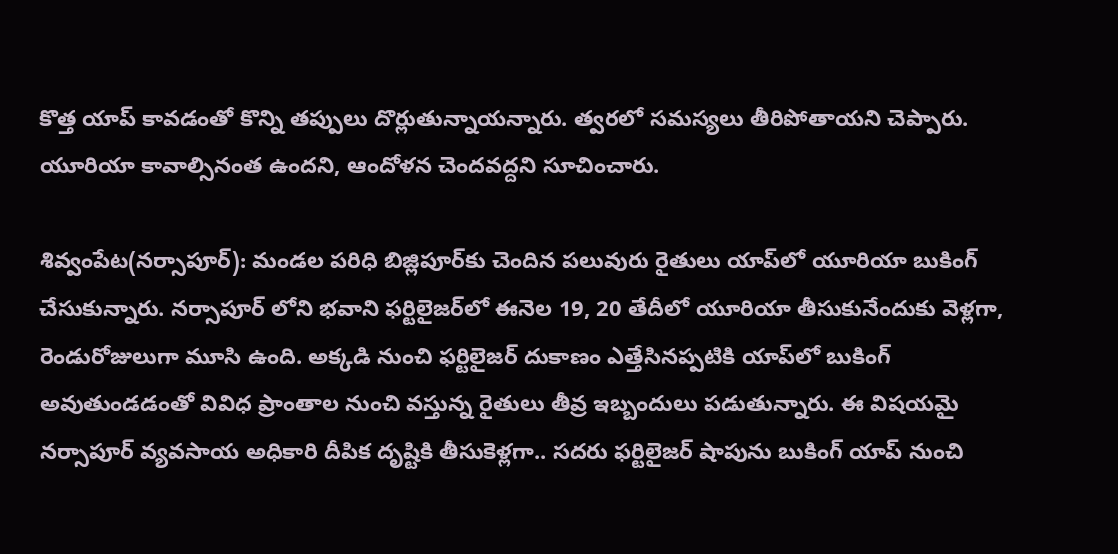కొత్త యాప్‌ కావడంతో కొన్ని తప్పులు దొర్లుతున్నాయన్నారు. త్వరలో సమస్యలు తీరిపోతాయని చెప్పారు. యూరియా కావాల్సినంత ఉందని, ఆందోళన చెందవద్దని సూచించారు.

శివ్వంపేట(నర్సాపూర్‌): మండల పరిధి బిజ్లిపూర్‌కు చెందిన పలువురు రైతులు యాప్‌లో యూరియా బుకింగ్‌ చేసుకున్నారు. నర్సాపూర్‌ లోని భవాని ఫర్టిలైజర్‌లో ఈనెల 19, 20 తేదీలో యూరియా తీసుకునేందుకు వెళ్లగా, రెండురోజులుగా మూసి ఉంది. అక్కడి నుంచి ఫర్టిలైజర్‌ దుకాణం ఎత్తేసినప్పటికి యాప్‌లో బుకింగ్‌ అవుతుండడంతో వివిధ ప్రాంతాల నుంచి వస్తున్న రైతులు తీవ్ర ఇబ్బందులు పడుతున్నారు. ఈ విషయమై నర్సాపూర్‌ వ్యవసాయ అధికారి దీపిక దృష్టికి తీసుకెళ్లగా.. సదరు ఫర్టిలైజర్‌ షాపును బుకింగ్‌ యాప్‌ నుంచి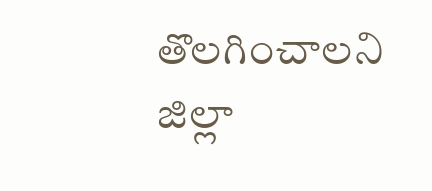తొలగించాలని జిల్లా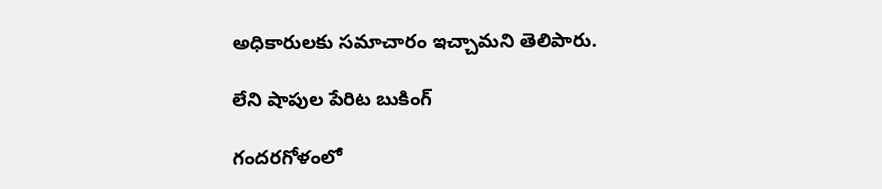అధికారులకు సమాచారం ఇచ్చామని తెలిపారు.

లేని షాపుల పేరిట బుకింగ్‌

గందరగోళంలో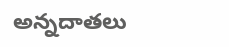అన్నదాతలు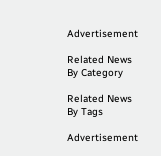Advertisement

Related News By Category

Related News By Tags

Advertisement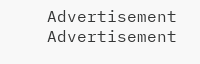Advertisement
Advertisement